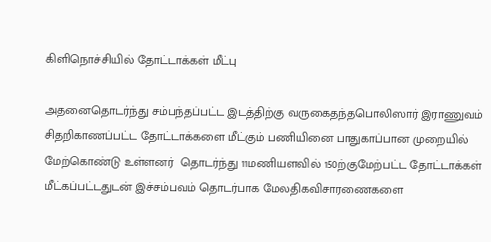கிளிநொச்சியில் தோட்டாக்கள் மீட்பு

அதனைதொடர்ந்து சம்பந்தப்பட்ட இடத்திற்கு வருகைதந்தபொலிஸார் இராணுவம் சிதறிகாணப்பட்ட தோட்டாக்களை மீட்கும் பணியினை பாதுகாப்பான முறையில் மேற்கொண்டு உள்ளனர்  தொடர்ந்து 11மணியளவில் 150ற்குமேற்பட்ட தோட்டாக்கள் மீட்கப்பட்டதுடன் இச்சம்பவம் தொடர்பாக மேலதிகவிசாரணைகளை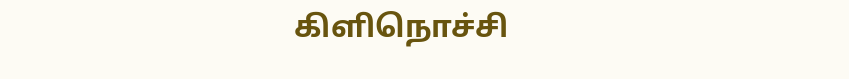கிளிநொச்சி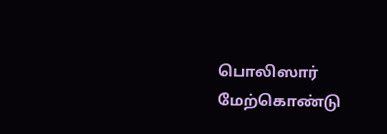பொலிஸார் மேற்கொண்டு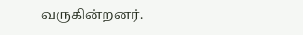வருகின்றனர்.